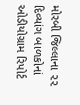મોરબી જિલ્લાના ૨૨ દિવ્યાંગ બાળકોનાં ઓડીયોગ્રામ રિપોર્ટ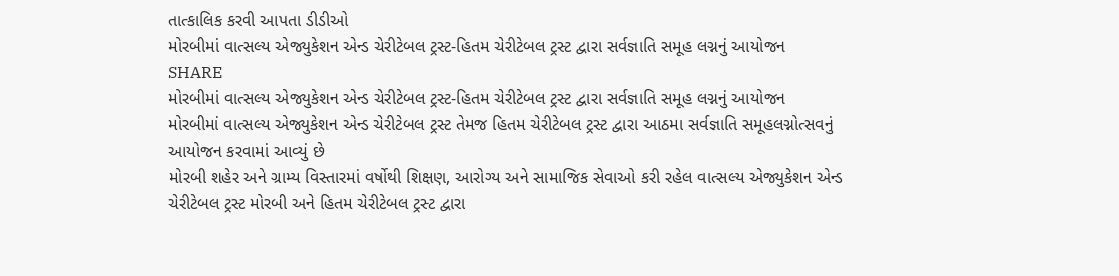તાત્કાલિક કરવી આપતા ડીડીઓ
મોરબીમાં વાત્સલ્ય એજ્યુકેશન એન્ડ ચેરીટેબલ ટ્રસ્ટ-હિતમ ચેરીટેબલ ટ્રસ્ટ દ્વારા સર્વજ્ઞાતિ સમૂહ લગ્નનું આયોજન
SHARE
મોરબીમાં વાત્સલ્ય એજ્યુકેશન એન્ડ ચેરીટેબલ ટ્રસ્ટ-હિતમ ચેરીટેબલ ટ્રસ્ટ દ્વારા સર્વજ્ઞાતિ સમૂહ લગ્નનું આયોજન
મોરબીમાં વાત્સલ્ય એજ્યુકેશન એન્ડ ચેરીટેબલ ટ્રસ્ટ તેમજ હિતમ ચેરીટેબલ ટ્રસ્ટ દ્વારા આઠમા સર્વજ્ઞાતિ સમૂહલગ્નોત્સવનું આયોજન કરવામાં આવ્યું છે
મોરબી શહેર અને ગ્રામ્ય વિસ્તારમાં વર્ષોથી શિક્ષણ, આરોગ્ય અને સામાજિક સેવાઓ કરી રહેલ વાત્સલ્ય એજ્યુકેશન એન્ડ ચેરીટેબલ ટ્રસ્ટ મોરબી અને હિતમ ચેરીટેબલ ટ્રસ્ટ દ્વારા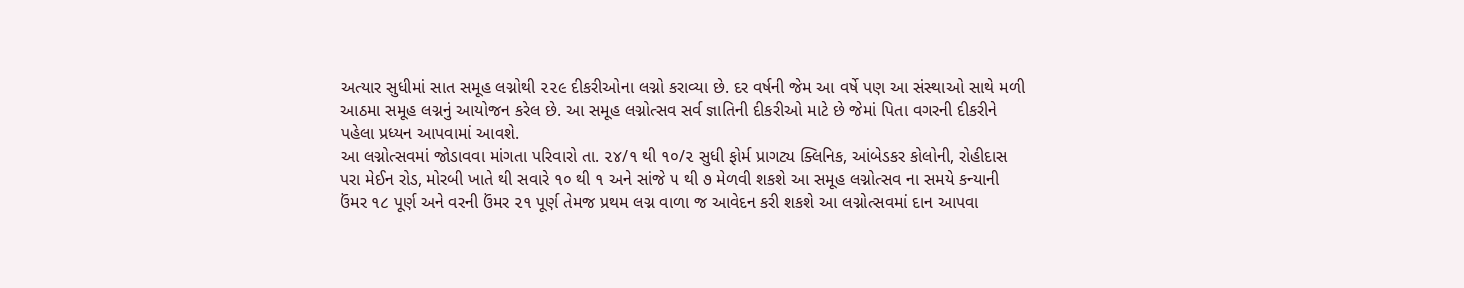અત્યાર સુધીમાં સાત સમૂહ લગ્નોથી ૨૨૯ દીકરીઓના લગ્નો કરાવ્યા છે. દર વર્ષની જેમ આ વર્ષે પણ આ સંસ્થાઓ સાથે મળી આઠમા સમૂહ લગ્નનું આયોજન કરેલ છે. આ સમૂહ લગ્નોત્સવ સર્વ જ્ઞાતિની દીકરીઓ માટે છે જેમાં પિતા વગરની દીકરીને પહેલા પ્રધ્યન આપવામાં આવશે.
આ લગ્નોત્સવમાં જોડાવવા માંગતા પરિવારો તા. ૨૪/૧ થી ૧૦/૨ સુધી ફોર્મ પ્રાગટ્ય ક્લિનિક, આંબેડકર કોલોની, રોહીદાસ પરા મેઈન રોડ, મોરબી ખાતે થી સવારે ૧૦ થી ૧ અને સાંજે ૫ થી ૭ મેળવી શકશે આ સમૂહ લગ્નોત્સવ ના સમયે કન્યાની ઉંમર ૧૮ પૂર્ણ અને વરની ઉંમર ૨૧ પૂર્ણ તેમજ પ્રથમ લગ્ન વાળા જ આવેદન કરી શકશે આ લગ્નોત્સવમાં દાન આપવા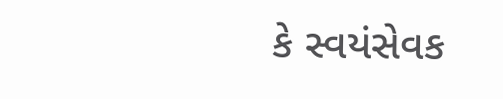કે સ્વયંસેવક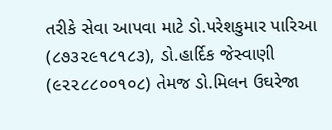તરીકે સેવા આપવા માટે ડો.પરેશકુમાર પારિઆ (૮૭૩૨૯૧૮૧૮૩), ડો.હાર્દિક જેસ્વાણી (૯૨૨૮૮૦૦૧૦૮) તેમજ ડો.મિલન ઉઘરેજા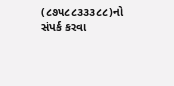(૮૭૫૮૮૩૩૩૮૮)નો સંપર્ક કરવા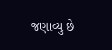જણાવ્યુ છે